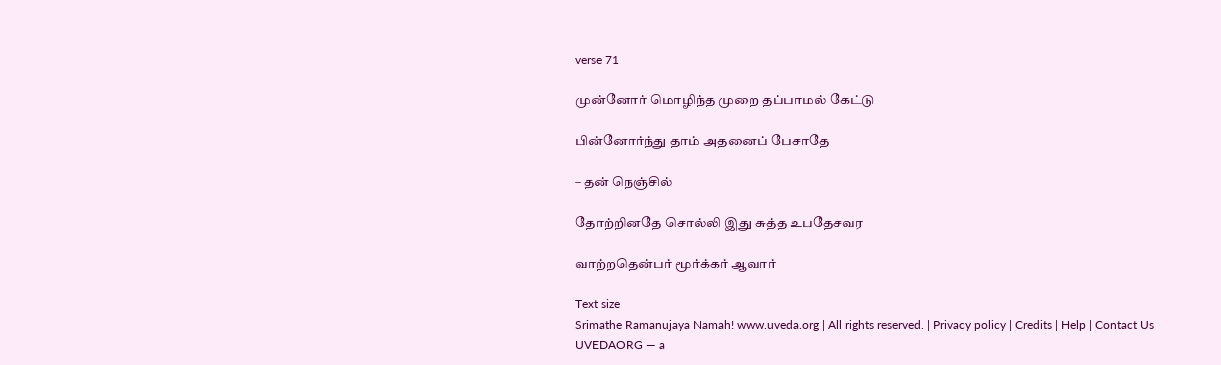verse 71

முன்னோர் மொழிந்த முறை தப்பாமல் கேட்டு

பின்னோர்ந்து தாம் அதனைப் பேசாதே

– தன் நெஞ்சில்

தோற்றினதே சொல்லி இது சுத்த உபதேசவர

வாற்றதென்பர் மூர்க்கர் ஆவார்

Text size
Srimathe Ramanujaya Namah! www.uveda.org | All rights reserved. | Privacy policy | Credits | Help | Contact Us
UVEDAORG — a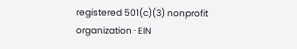registered 501(c)(3) nonprofit organization · EIN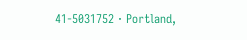41-5031752 · Portland,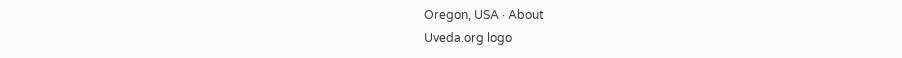Oregon, USA · About
Uveda.org logo